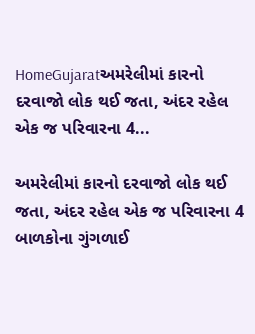HomeGujaratઅમરેલીમાં કારનો દરવાજો લોક થઈ જતા, અંદર રહેલ એક જ પરિવારના 4...

અમરેલીમાં કારનો દરવાજો લોક થઈ જતા, અંદર રહેલ એક જ પરિવારના 4 બાળકોના ગુંગળાઈ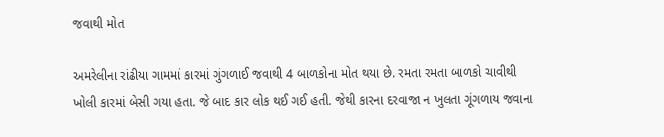જવાથી મોત

અમરેલીના રાંઢીયા ગામમાં કારમાં ગુંગળાઈ જવાથી 4 બાળકોના મોત થયા છે. રમતા રમતા બાળકો ચાવીથી ખોલી કારમાં બેસી ગયા હતા. જે બાદ કાર લોક થઈ ગઈ હતી. જેથી કારના દરવાજા ન ખુલતા ગૂંગળાય જવાના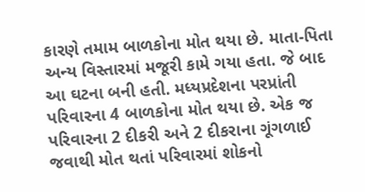કારણે તમામ બાળકોના મોત થયા છે. માતા-પિતા અન્ય વિસ્તારમાં મજૂરી કામે ગયા હતા. જે બાદ આ ઘટના બની હતી. મધ્યપ્રદેશના પરપ્રાંતી પરિવારના 4 બાળકોના મોત થયા છે. એક જ પરિવારના 2 દીકરી અને 2 દીકરાના ગૂંગળાઈ જવાથી મોત થતાં પરિવારમાં શોકનો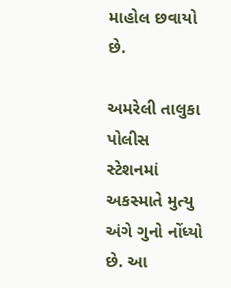માહોલ છવાયો છે.

અમરેલી તાલુકા પોલીસ સ્ટેશનમાં અકસ્માતે મુત્યુ અંગે ગુનો નોંધ્યો છે. આ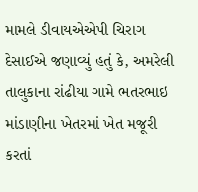મામલે ડીવાયએએપી ચિરાગ દેસાઈએ જણાવ્યું હતું કે, અમરેલી તાલુકાના રાંઢીયા ગામે ભતરભાઇ માંડાણીના ખેતરમાં ખેત મજૂરી કરતાં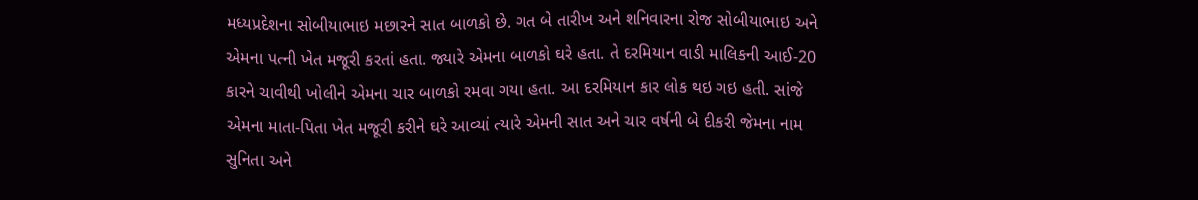મધ્યપ્રદેશના સોબીયાભાઇ મછારને સાત બાળકો છે. ગત બે તારીખ અને શનિવારના રોજ સોબીયાભાઇ અને એમના પત્ની ખેત મજૂરી કરતાં હતા. જ્યારે એમના બાળકો ઘરે હતા. તે દરમિયાન વાડી માલિકની આઈ-20 કારને ચાવીથી ખોલીને એમના ચાર બાળકો રમવા ગયા હતા. આ દરમિયાન કાર લોક થઇ ગઇ હતી. સાંજે એમના માતા-પિતા ખેત મજૂરી કરીને ઘરે આવ્યાં ત્યારે એમની સાત અને ચાર વર્ષની બે દીકરી જેમના નામ સુનિતા અને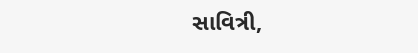સાવિત્રી,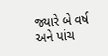જ્યારે બે વર્ષ અને પાંચ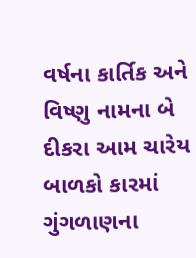વર્ષના કાર્તિક અને વિષ્ણુ નામના બે દીકરા આમ ચારેય બાળકો કારમાં ગુંગળાણના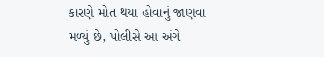કારણે મોત થયા હોવાનું જાણવા મળ્યું છે, પોલીસે આ અંગે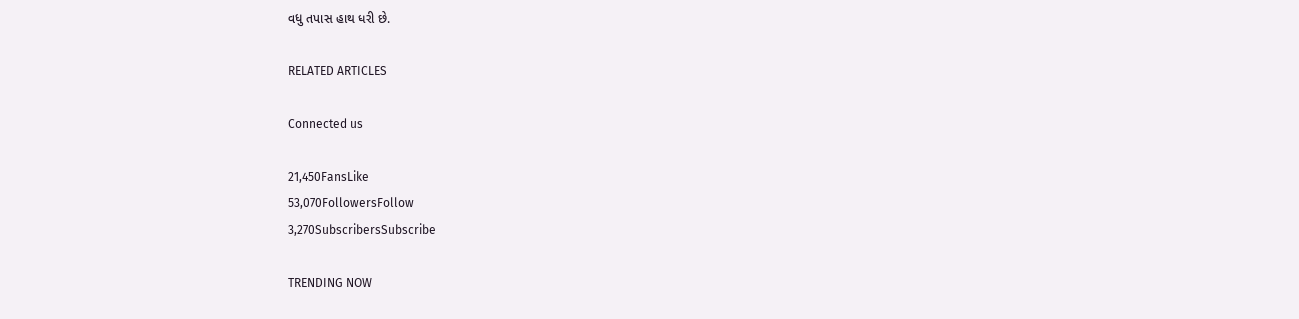વધુ તપાસ હાથ ધરી છે.

RELATED ARTICLES

Connected us

21,450FansLike
53,070FollowersFollow
3,270SubscribersSubscribe

TRENDING NOW